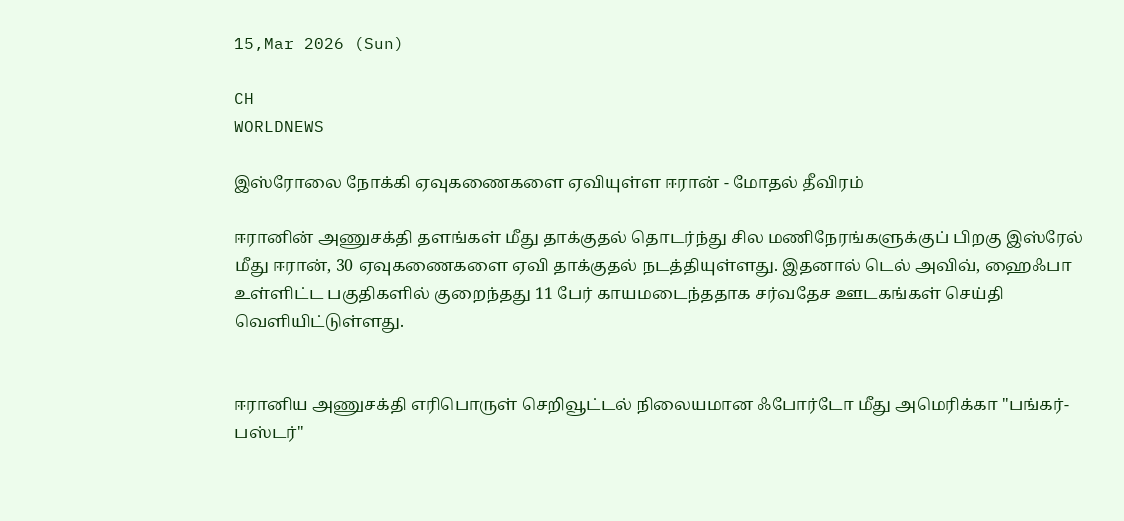15,Mar 2026 (Sun)

CH
WORLDNEWS

இஸ்ரோலை நோக்கி ஏவுகணைகளை ஏவியுள்ள ஈரான் - மோதல் தீவிரம்

ஈரானின் அணுசக்தி தளங்கள் மீது தாக்குதல் தொடர்ந்து சில மணிநேரங்களுக்குப் பிறகு இஸ்ரேல் மீது ஈரான், 30 ஏவுகணைகளை ஏவி தாக்குதல் நடத்தியுள்ளது. இதனால் டெல் அவிவ், ஹைஃபா உள்ளிட்ட பகுதிகளில் குறைந்தது 11 பேர் காயமடைந்ததாக சர்வதேச ஊடகங்கள் செய்தி வெளியிட்டுள்ளது.


ஈரானிய அணுசக்தி எரிபொருள் செறிவூட்டல் நிலையமான ஃபோர்டோ மீது அமெரிக்கா "பங்கர்-பஸ்டர்"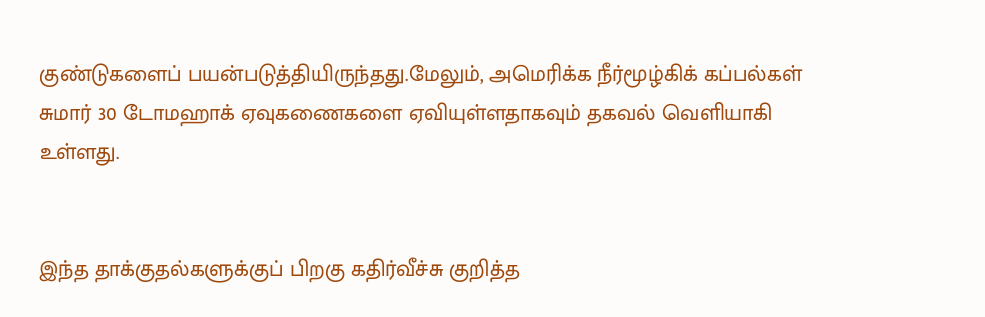குண்டுகளைப் பயன்படுத்தியிருந்தது.மேலும், அமெரிக்க நீர்மூழ்கிக் கப்பல்கள் சுமார் 30 டோமஹாக் ஏவுகணைகளை ஏவியுள்ளதாகவும் தகவல் வெளியாகி உள்ளது.


இந்த தாக்குதல்களுக்குப் பிறகு கதிர்வீச்சு குறித்த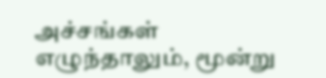அச்சங்கள் எழுந்தாலும், மூன்று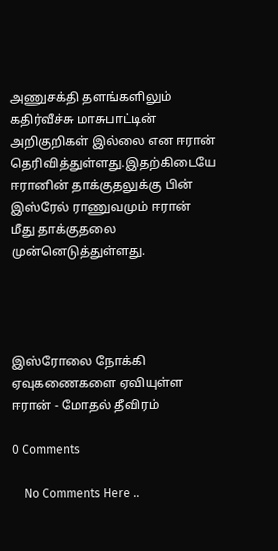அணுசக்தி தளங்களிலும் கதிர்வீச்சு மாசுபாட்டின் அறிகுறிகள் இல்லை என ஈரான் தெரிவித்துள்ளது.இதற்கிடையே ஈரானின் தாக்குதலுக்கு பின் இஸ்ரேல் ராணுவமும் ஈரான் மீது தாக்குதலை முன்னெடுத்துள்ளது.




இஸ்ரோலை நோக்கி ஏவுகணைகளை ஏவியுள்ள ஈரான் - மோதல் தீவிரம்

0 Comments

    No Comments Here ..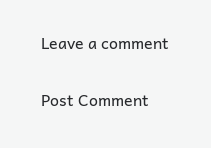Leave a comment

Post Comment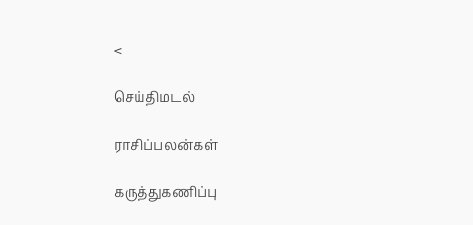<

செய்திமடல்

ராசிப்பலன்கள்

கருத்துகணிப்பு